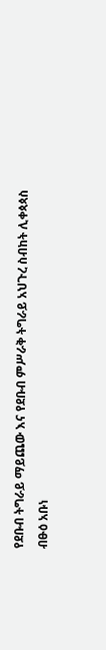የደቡብ ትግራይ ማይጨው እና የደቡብ ምሥራቅ ትግራይ አህጉረ ስብከት ሊቀጳጳስ
ብፁዕ አቡነ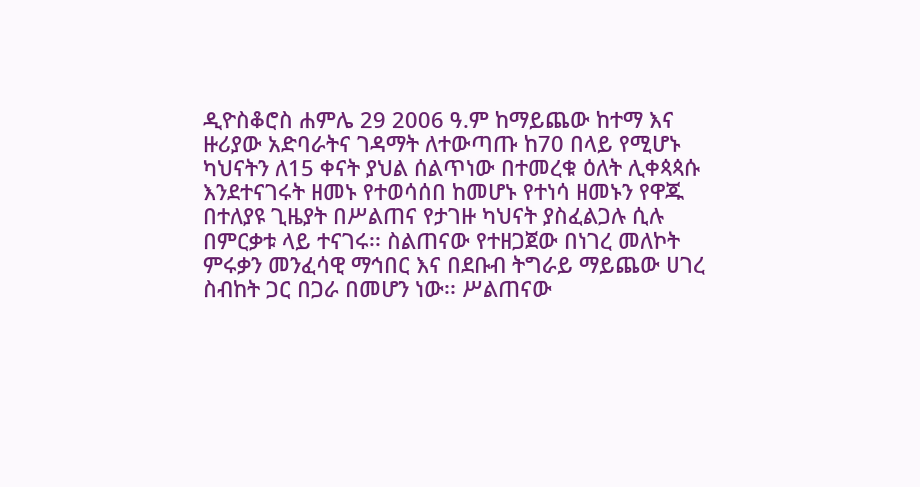ዲዮስቆሮስ ሐምሌ 29 2006 ዓ.ም ከማይጨው ከተማ እና ዙሪያው አድባራትና ገዳማት ለተውጣጡ ከ70 በላይ የሚሆኑ ካህናትን ለ15 ቀናት ያህል ሰልጥነው በተመረቁ ዕለት ሊቀጳጳሱ እንደተናገሩት ዘመኑ የተወሳሰበ ከመሆኑ የተነሳ ዘመኑን የዋጁ በተለያዩ ጊዜያት በሥልጠና የታገዙ ካህናት ያስፈልጋሉ ሲሉ በምርቃቱ ላይ ተናገሩ፡፡ ስልጠናው የተዘጋጀው በነገረ መለኮት
ምሩቃን መንፈሳዊ ማኅበር እና በደቡብ ትግራይ ማይጨው ሀገረ ስብከት ጋር በጋራ በመሆን ነው፡፡ ሥልጠናው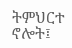ትምህርተ ኖሎት፤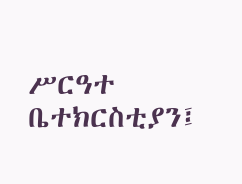ሥርዓተ
ቤተክርስቲያን፤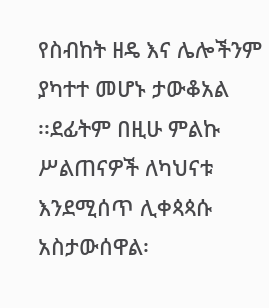የስብከት ዘዴ እና ሌሎችንም ያካተተ መሆኑ ታውቆአል
፡፡ደፊትም በዚሁ ምልኩ ሥልጠናዎች ለካህናቱ እንደሚሰጥ ሊቀጳጳሱ አስታውሰዋል፡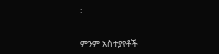፡


ምንም አስተያየቶች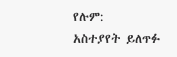የሉም:
አስተያየት ይለጥፉ